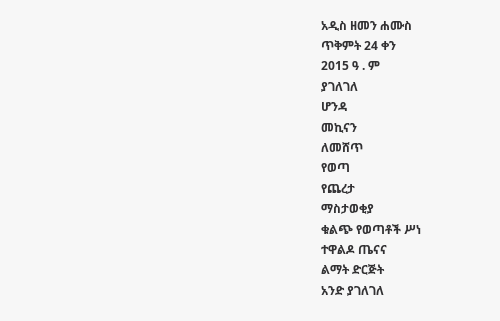አዲስ ዘመን ሐሙስ
ጥቅምት 24 ቀን
2015 ዓ . ም
ያገለገለ
ሆንዳ
መኪናን
ለመሸጥ
የወጣ
የጨረታ
ማስታወቂያ
ቁልጭ የወጣቶች ሥነ
ተዋልዶ ጤናና
ልማት ድርጅት
አንድ ያገለገለ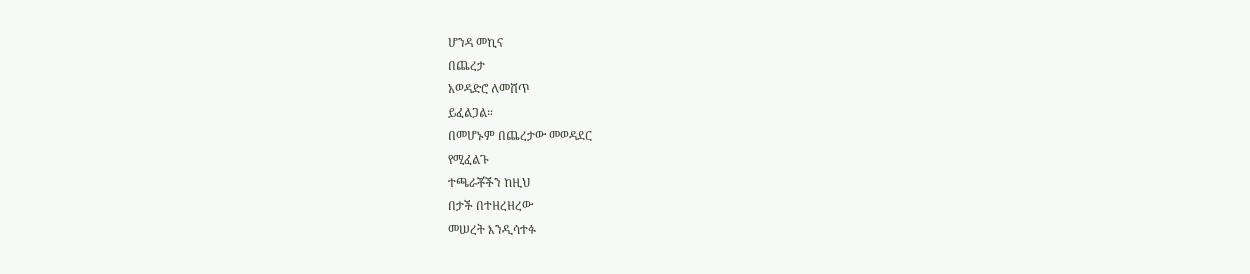ሆንዳ መኪና
በጨረታ
አወዳድሮ ለመሸጥ
ይፈልጋል።
በመሆኑም በጨረታው መወዳደር
የሚፈልጉ
ተጫራቾችን ከዚህ
በታች በተዘረዘረው
መሠረት እንዲሳተፉ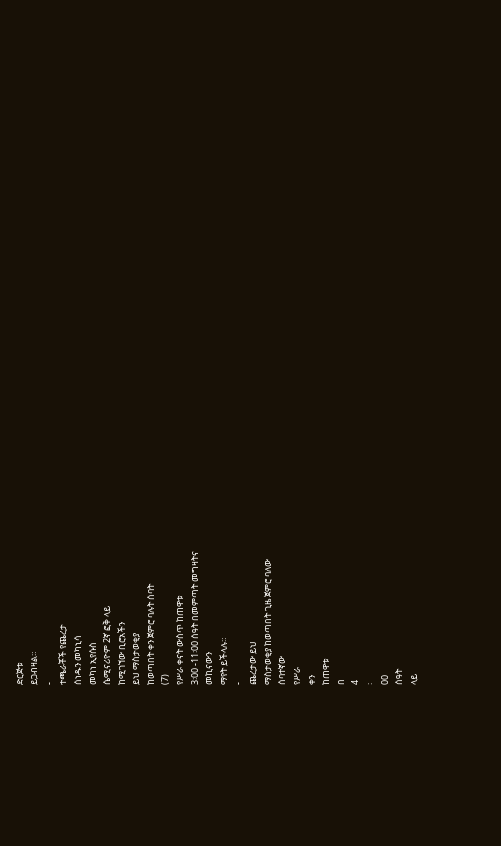ድርጅቱ
ይጋብዛል።
-
ተጫራቾች የጨረታ
ሰነዱን መካኒሳ
መካነ ኢየሱስ
ሴሚናሪዮም 2ኛ ፎቅ ላይ
ከሚገኘው ቢሮአችን
ይህ ማስታወቂያ
ከወጣበት ቀን ጀምሮ ባሉት ሰባት
(7)
የሥራ ቀናት ውስጥ ከጠዋቱ
3፡00 -11፡00 ሰዓት በመምጣት መግዛትና
መኪናውን
ማየት ይችላሉ።
-
ጨረታው ይህ
ማስታወቂያ ከወጣበት ጊዜ ጀምሮ ባለው
ሰባተኛው
የሥራ
ቀን
ከጠዋቱ
በ
4
፡
00
ሰዓት
ላይ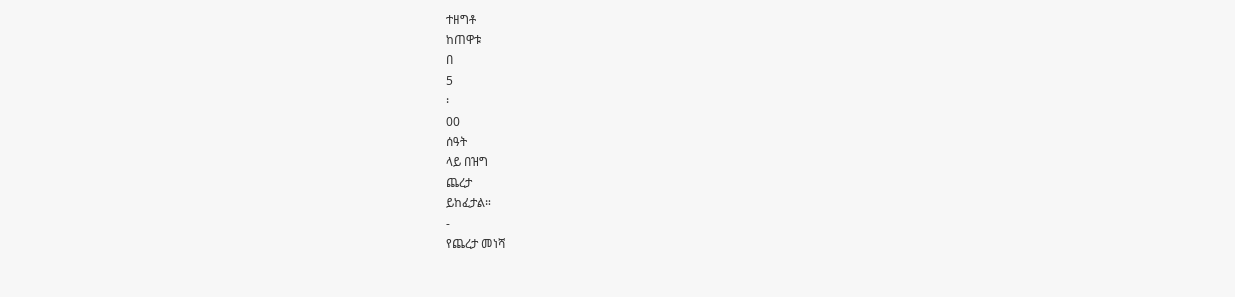ተዘግቶ
ከጠዋቱ
በ
5
፡
00
ሰዓት
ላይ በዝግ
ጨረታ
ይከፈታል።
-
የጨረታ መነሻ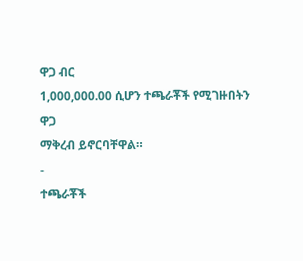ዋጋ ብር
1,000,000.00 ሲሆን ተጫራቾች የሚገዙበትን
ዋጋ
ማቅረብ ይኖርባቸዋል።
-
ተጫራቾች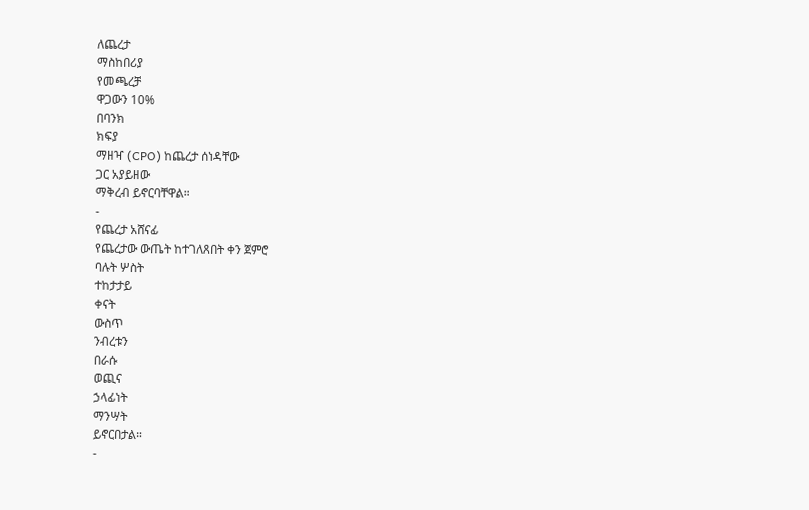ለጨረታ
ማስከበሪያ
የመጫረቻ
ዋጋውን 10%
በባንክ
ክፍያ
ማዘዣ (CPO) ከጨረታ ሰነዳቸው
ጋር አያይዘው
ማቅረብ ይኖርባቸዋል።
-
የጨረታ አሸናፊ
የጨረታው ውጤት ከተገለጸበት ቀን ጀምሮ
ባሉት ሦስት
ተከታታይ
ቀናት
ውስጥ
ንብረቱን
በራሱ
ወጪና
ኃላፊነት
ማንሣት
ይኖርበታል።
-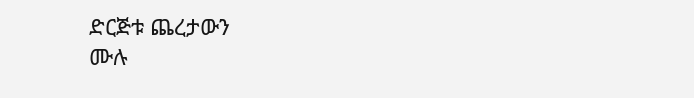ድርጅቱ ጨረታውን
ሙሉ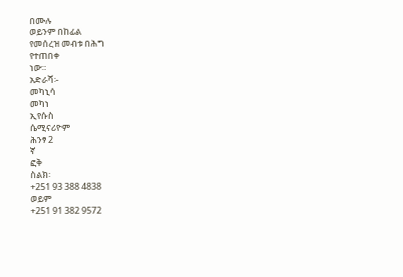በሙሉ
ወይንም በከፊል
የመሰረዝ መብቱ በሕግ
የተጠበቀ
ነው።
አድራሻ፡-
መካኒሳ
መካነ
ኢየሱስ
ሴሚናሪዮም
ሕንፃ 2
ኛ
ፎቅ
ስልክ፡
+251 93 388 4838
ወይም
+251 91 382 9572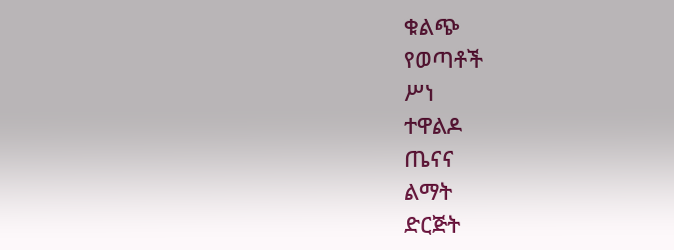ቁልጭ
የወጣቶች
ሥነ
ተዋልዶ
ጤናና
ልማት
ድርጅት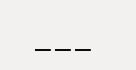___